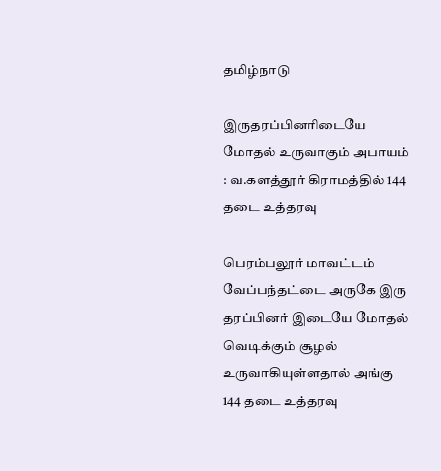தமிழ்நாடு

இருதரப்பினரிடையே மோதல் உருவாகும் அபாயம் : வ.களத்தூர் கிராமத்தில் 144 தடை உத்தரவு

பெரம்பலூர் மாவட்டம் வேப்பந்தட்டை அருகே இரு தரப்பினர் இடையே மோதல் வெடிக்கும் சூழல் உருவாகியுள்ளதால் அங்கு 144 தடை உத்தரவு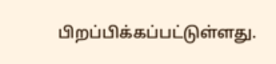பிறப்பிக்கப்பட்டுள்ளது.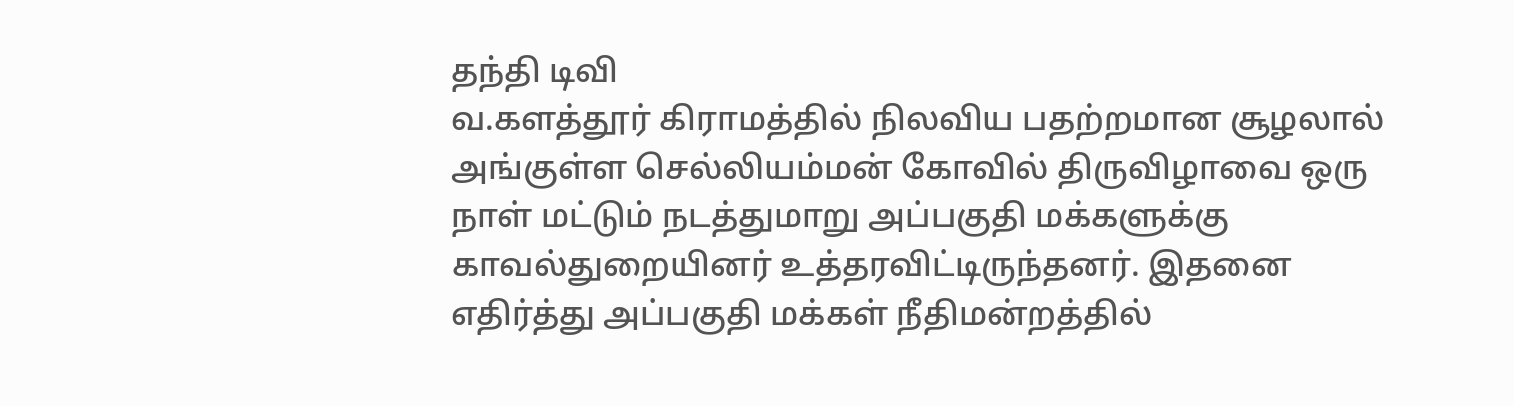தந்தி டிவி
வ.களத்தூர் கிராமத்தில் நிலவிய பதற்றமான சூழலால் அங்குள்ள செல்லியம்மன் கோவில் திருவிழாவை ஒரு நாள் மட்டும் நடத்துமாறு அப்பகுதி மக்களுக்கு காவல்துறையினர் உத்தரவிட்டிருந்தனர். இதனை எதிர்த்து அப்பகுதி மக்கள் நீதிமன்றத்தில்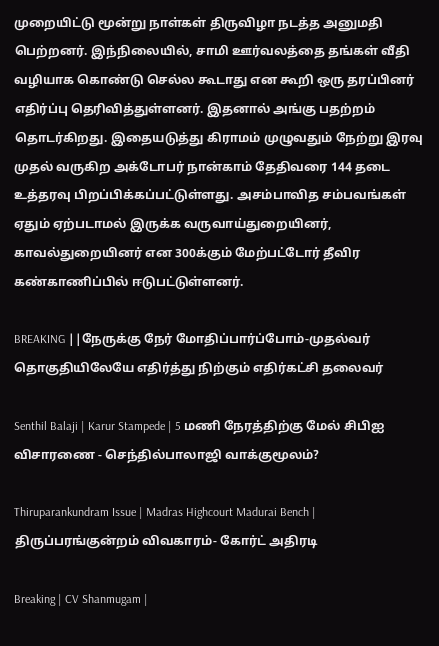முறையிட்டு மூன்று நாள்கள் திருவிழா நடத்த அனுமதி பெற்றனர். இந்நிலையில், சாமி ஊர்வலத்தை தங்கள் வீதி வழியாக கொண்டு செல்ல கூடாது என கூறி ஒரு தரப்பினர் எதிர்ப்பு தெரிவித்துள்ளனர். இதனால் அங்கு பதற்றம் தொடர்கிறது. இதையடுத்து கிராம‌ம் முழுவதும் நேற்று இரவு முதல் வருகிற அக்டோபர் நான்காம் தேதிவரை 144 தடை உத்தரவு பிறப்பிக்கப்பட்டுள்ளது. அசம்பாவித சம்பவங்கள் ஏதும் ஏற்படாமல் இருக்க வருவாய்துறையினர், காவல்துறையினர் என 300க்கும் மேற்பட்டோர் தீவிர கண்காணிப்பில் ஈடுபட்டுள்ளனர்.

BREAKING ||நேருக்கு நேர் மோதிப்பார்ப்போம்-முதல்வர் தொகுதியிலேயே எதிர்த்து நிற்கும் எதிர்கட்சி தலைவர்

Senthil Balaji | Karur Stampede | 5 மணி நேரத்திற்கு மேல் சிபிஐ விசாரணை - செந்தில்பாலாஜி வாக்குமூலம்?

Thiruparankundram Issue | Madras Highcourt Madurai Bench | திருப்பரங்குன்றம் விவகாரம்- கோர்ட் அதிரடி

Breaking | CV Shanmugam |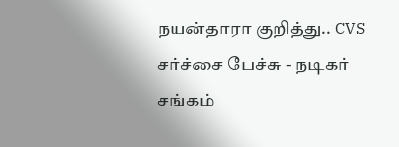நயன்தாரா குறித்து.. CVS சர்ச்சை பேச்சு - நடிகர் சங்கம்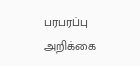பரபரப்பு அறிக்கை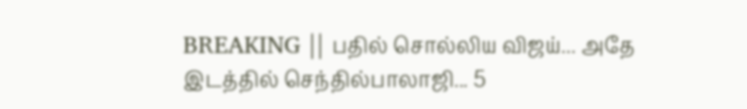BREAKING || பதில் சொல்லிய விஜய்... அதே இடத்தில் செந்தில்பாலாஜி... 5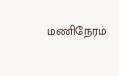மணிநேரம்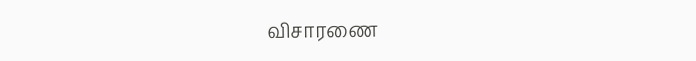விசாரணை